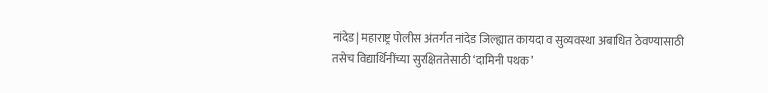नांदेड| महाराष्ट्र पोलीस अंतर्गत नांदेड जिल्ह्यात कायदा व सुव्यवस्था अबाधित ठेवण्यासाठी तसेच विद्यार्थिनींच्या सुरक्षिततेसाठी ‘दामिनी पथक’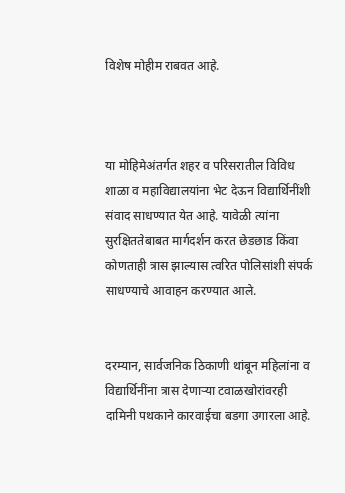विशेष मोहीम राबवत आहे.



या मोहिमेअंतर्गत शहर व परिसरातील विविध शाळा व महाविद्यालयांना भेट देऊन विद्यार्थिनींशी संवाद साधण्यात येत आहे. यावेळी त्यांना सुरक्षिततेबाबत मार्गदर्शन करत छेडछाड किंवा कोणताही त्रास झाल्यास त्वरित पोलिसांशी संपर्क साधण्याचे आवाहन करण्यात आले.


दरम्यान, सार्वजनिक ठिकाणी थांबून महिलांना व विद्यार्थिनींना त्रास देणाऱ्या टवाळखोरांवरही दामिनी पथकाने कारवाईचा बडगा उगारला आहे.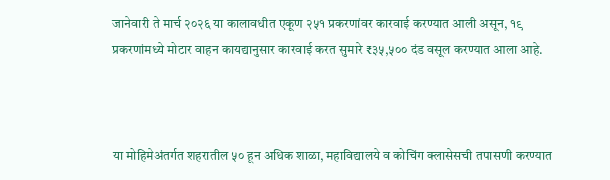जानेवारी ते मार्च २०२६ या कालावधीत एकूण २५१ प्रकरणांवर कारवाई करण्यात आली असून, १९ प्रकरणांमध्ये मोटार वाहन कायद्यानुसार कारवाई करत सुमारे ₹३५,५०० दंड वसूल करण्यात आला आहे.



या मोहिमेअंतर्गत शहरातील ५० हून अधिक शाळा, महाविद्यालये व कोचिंग क्लासेसची तपासणी करण्यात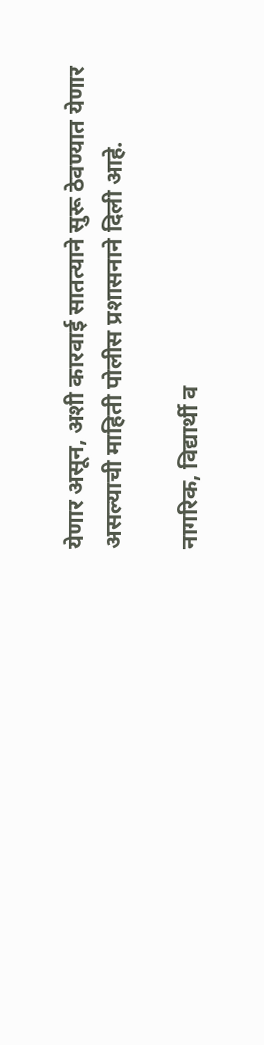येणार असून, अशी कारवाई सातत्याने सुरू ठेवण्यात येणार असल्याची माहिती पोलीस प्रशासनाने दिली आहे.

नागरिक, विद्यार्थी व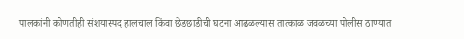पालकांनी कोणतीही संशयास्पद हालचाल किंवा छेडछाडीची घटना आढळल्यास तात्काळ जवळच्या पोलीस ठाण्यात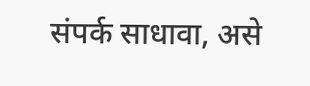संपर्क साधावा, असे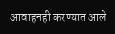आवाहनही करण्यात आले